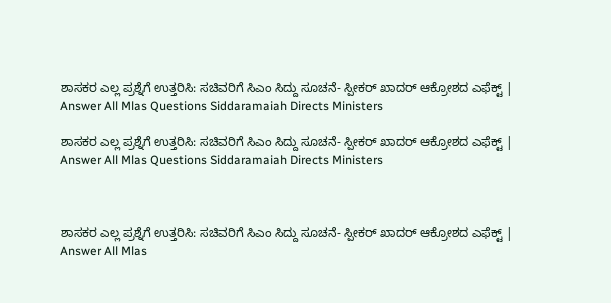ಶಾಸಕರ ಎಲ್ಲ ಪ್ರಶ್ನೆಗೆ ಉತ್ತರಿಸಿ: ಸಚಿವರಿಗೆ ಸಿಎಂ ಸಿದ್ದು ಸೂಚನೆ- ಸ್ಪೀಕರ್‌ ಖಾದರ್‌ ಆಕ್ರೋಶದ ಎಫೆಕ್ಟ್‌ | Answer All Mlas Questions Siddaramaiah Directs Ministers

ಶಾಸಕರ ಎಲ್ಲ ಪ್ರಶ್ನೆಗೆ ಉತ್ತರಿಸಿ: ಸಚಿವರಿಗೆ ಸಿಎಂ ಸಿದ್ದು ಸೂಚನೆ- ಸ್ಪೀಕರ್‌ ಖಾದರ್‌ ಆಕ್ರೋಶದ ಎಫೆಕ್ಟ್‌ | Answer All Mlas Questions Siddaramaiah Directs Ministers



ಶಾಸಕರ ಎಲ್ಲ ಪ್ರಶ್ನೆಗೆ ಉತ್ತರಿಸಿ: ಸಚಿವರಿಗೆ ಸಿಎಂ ಸಿದ್ದು ಸೂಚನೆ- ಸ್ಪೀಕರ್‌ ಖಾದರ್‌ ಆಕ್ರೋಶದ ಎಫೆಕ್ಟ್‌ | Answer All Mlas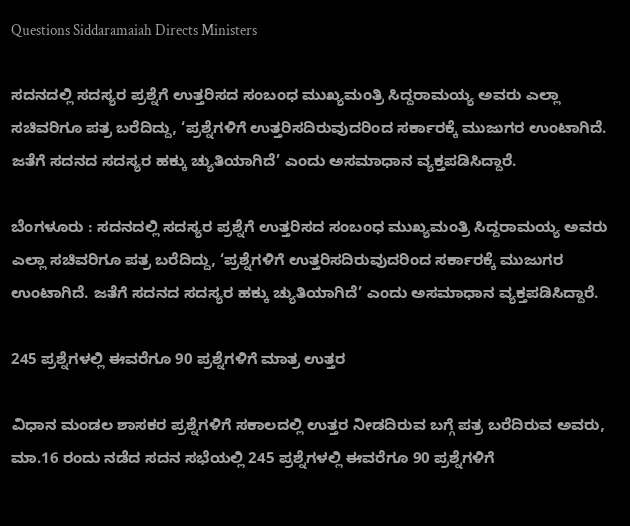Questions Siddaramaiah Directs Ministers

ಸದನದಲ್ಲಿ ಸದಸ್ಯರ ಪ್ರಶ್ನೆಗೆ ಉತ್ತರಿಸದ ಸಂಬಂಧ ಮುಖ್ಯಮಂತ್ರಿ ಸಿದ್ದರಾಮಯ್ಯ ಅವರು ಎಲ್ಲಾ ಸಚಿವರಿಗೂ ಪತ್ರ ಬರೆದಿದ್ದು, ‘ಪ್ರಶ್ನೆಗಳಿಗೆ ಉತ್ತರಿಸದಿರುವುದರಿಂದ ಸರ್ಕಾರಕ್ಕೆ ಮುಜುಗರ ಉಂಟಾಗಿದೆ. ಜತೆಗೆ ಸದನದ ಸದಸ್ಯರ ಹಕ್ಕು ಚ್ಯುತಿಯಾಗಿದೆ’ ಎಂದು ಅಸಮಾಧಾನ ವ್ಯಕ್ತಪಡಿಸಿದ್ದಾರೆ.

ಬೆಂಗಳೂರು : ಸದನದಲ್ಲಿ ಸದಸ್ಯರ ಪ್ರಶ್ನೆಗೆ ಉತ್ತರಿಸದ ಸಂಬಂಧ ಮುಖ್ಯಮಂತ್ರಿ ಸಿದ್ದರಾಮಯ್ಯ ಅವರು ಎಲ್ಲಾ ಸಚಿವರಿಗೂ ಪತ್ರ ಬರೆದಿದ್ದು, ‘ಪ್ರಶ್ನೆಗಳಿಗೆ ಉತ್ತರಿಸದಿರುವುದರಿಂದ ಸರ್ಕಾರಕ್ಕೆ ಮುಜುಗರ ಉಂಟಾಗಿದೆ. ಜತೆಗೆ ಸದನದ ಸದಸ್ಯರ ಹಕ್ಕು ಚ್ಯುತಿಯಾಗಿದೆ’ ಎಂದು ಅಸಮಾಧಾನ ವ್ಯಕ್ತಪಡಿಸಿದ್ದಾರೆ.

245 ಪ್ರಶ್ನೆಗಳಲ್ಲಿ ಈವರೆಗೂ 90 ಪ್ರಶ್ನೆಗಳಿಗೆ ಮಾತ್ರ ಉತ್ತರ

ವಿಧಾನ ಮಂಡಲ ಶಾಸಕರ ಪ್ರಶ್ನೆಗಳಿಗೆ ಸಕಾಲದಲ್ಲಿ ಉತ್ತರ ನೀಡದಿರುವ ಬಗ್ಗೆ ಪತ್ರ ಬರೆದಿರುವ ಅವರು, ಮಾ.16 ರಂದು ನಡೆದ ಸದನ ಸಭೆಯಲ್ಲಿ 245 ಪ್ರಶ್ನೆಗಳಲ್ಲಿ ಈವರೆಗೂ 90 ಪ್ರಶ್ನೆಗಳಿಗೆ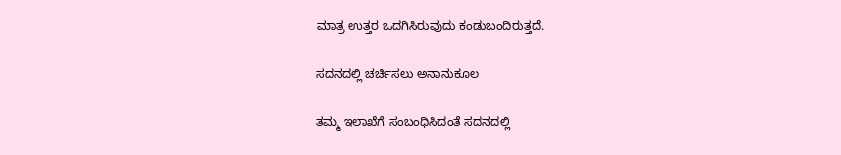ಮಾತ್ರ ಉತ್ತರ ಒದಗಿಸಿರುವುದು ಕಂಡುಬಂದಿರುತ್ತದೆ.

ಸದನದಲ್ಲಿ ಚರ್ಚಿಸಲು ಅನಾನುಕೂಲ

ತಮ್ಮ ಇಲಾಖೆಗೆ ಸಂಬಂಧಿಸಿದಂತೆ ಸದನದಲ್ಲಿ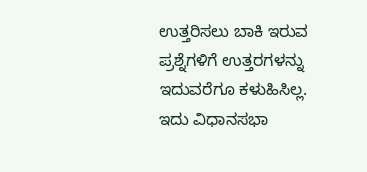ಉತ್ತರಿಸಲು ಬಾಕಿ ಇರುವ ಪ್ರಶ್ನೆಗಳಿಗೆ ಉತ್ತರಗಳನ್ನು ಇದುವರೆಗೂ ಕಳುಹಿಸಿಲ್ಲ. ಇದು ವಿಧಾನಸಭಾ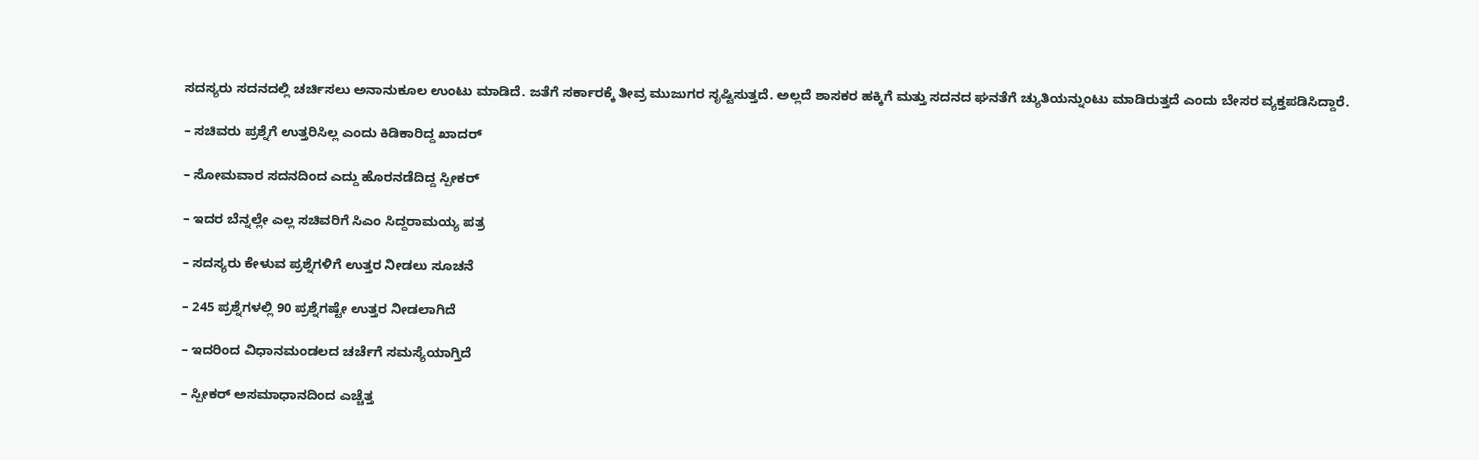ಸದಸ್ಯರು ಸದನದಲ್ಲಿ ಚರ್ಚಿಸಲು ಅನಾನುಕೂಲ ಉಂಟು ಮಾಡಿದೆ. ಜತೆಗೆ ಸರ್ಕಾರಕ್ಕೆ ತೀವ್ರ ಮುಜುಗರ ಸೃಷ್ಟಿಸುತ್ತದೆ. ಅಲ್ಲದೆ ಶಾಸಕರ ಹಕ್ಕಿಗೆ ಮತ್ತು ಸದನದ ಘನತೆಗೆ ಚ್ಯುತಿಯನ್ನುಂಟು ಮಾಡಿರುತ್ತದೆ ಎಂದು ಬೇಸರ ವ್ಯಕ್ತಪಡಿಸಿದ್ದಾರೆ.

– ಸಚಿವರು ಪ್ರಶ್ನೆಗೆ ಉತ್ತರಿಸಿಲ್ಲ ಎಂದು ಕಿಡಿಕಾರಿದ್ದ ಖಾದರ್‌

– ಸೋಮವಾರ ಸದನದಿಂದ ಎದ್ದು ಹೊರನಡೆದಿದ್ದ ಸ್ಪೀಕರ್‌

– ಇದರ ಬೆನ್ನಲ್ಲೇ ಎಲ್ಲ ಸಚಿವರಿಗೆ ಸಿಎಂ ಸಿದ್ದರಾಮಯ್ಯ ಪತ್ರ

– ಸದಸ್ಯರು ಕೇಳುವ ಪ್ರಶ್ನೆಗಳಿಗೆ ಉತ್ತರ ನೀಡಲು ಸೂಚನೆ

– 245 ಪ್ರಶ್ನೆಗಳಲ್ಲಿ 90 ಪ್ರಶ್ನೆಗಷ್ಟೇ ಉತ್ತರ ನೀಡಲಾಗಿದೆ

– ಇದರಿಂದ ವಿಧಾನಮಂಡಲದ ಚರ್ಚೆಗೆ ಸಮಸ್ಯೆಯಾಗ್ತಿದೆ

– ಸ್ಪೀಕರ್‌ ಅಸಮಾಧಾನದಿಂದ ಎಚ್ಚೆತ್ತ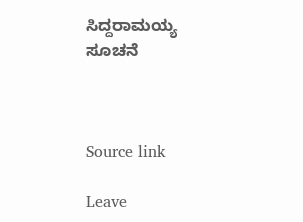ಸಿದ್ದರಾಮಯ್ಯ ಸೂಚನೆ



Source link

Leave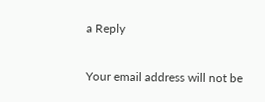a Reply

Your email address will not be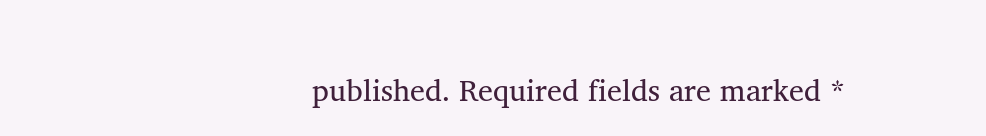published. Required fields are marked *